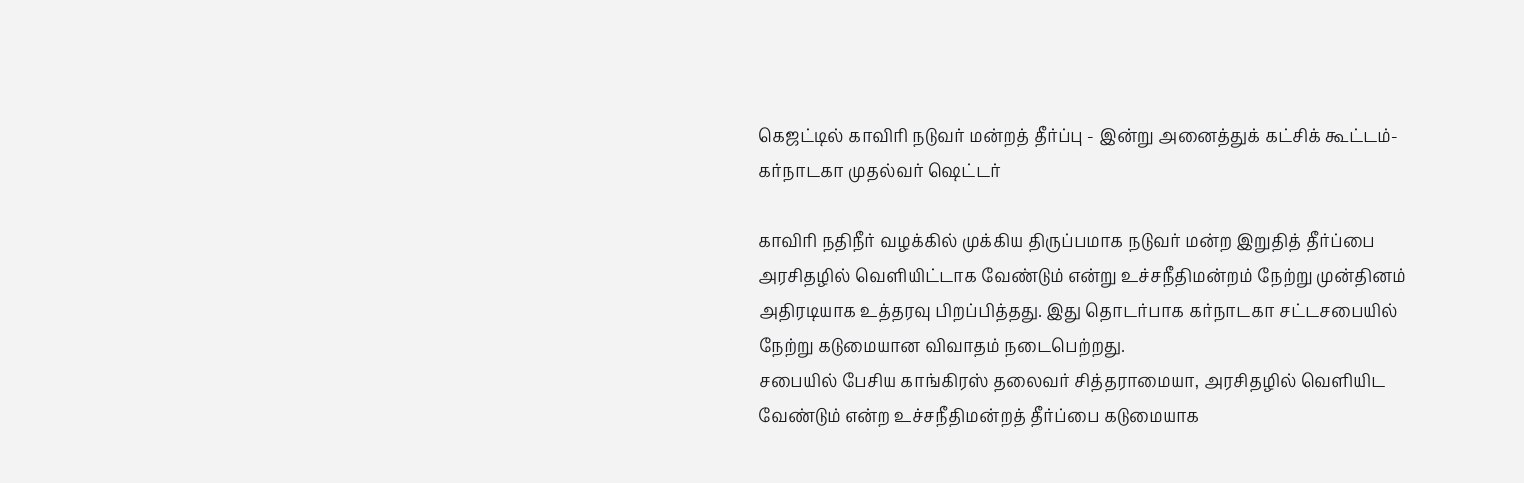கெஜட்டில் காவிரி நடுவர் மன்றத் தீர்ப்பு - இன்று அனைத்துக் கட்சிக் கூட்டம்- கர்நாடகா முதல்வர் ஷெட்டர்

காவிரி நதிநீர் வழக்கில் முக்கிய திருப்பமாக நடுவர் மன்ற இறுதித் தீர்ப்பை அரசிதழில் வெளியிட்டாக வேண்டும் என்று உச்சநீதிமன்றம் நேற்று முன்தினம் அதிரடியாக உத்தரவு பிறப்பித்தது. இது தொடர்பாக கர்நாடகா சட்டசபையில் நேற்று கடுமையான விவாதம் நடைபெற்றது.
சபையில் பேசிய காங்கிரஸ் தலைவர் சித்தராமையா, அரசிதழில் வெளியிட வேண்டும் என்ற உச்சநீதிமன்றத் தீர்ப்பை கடுமையாக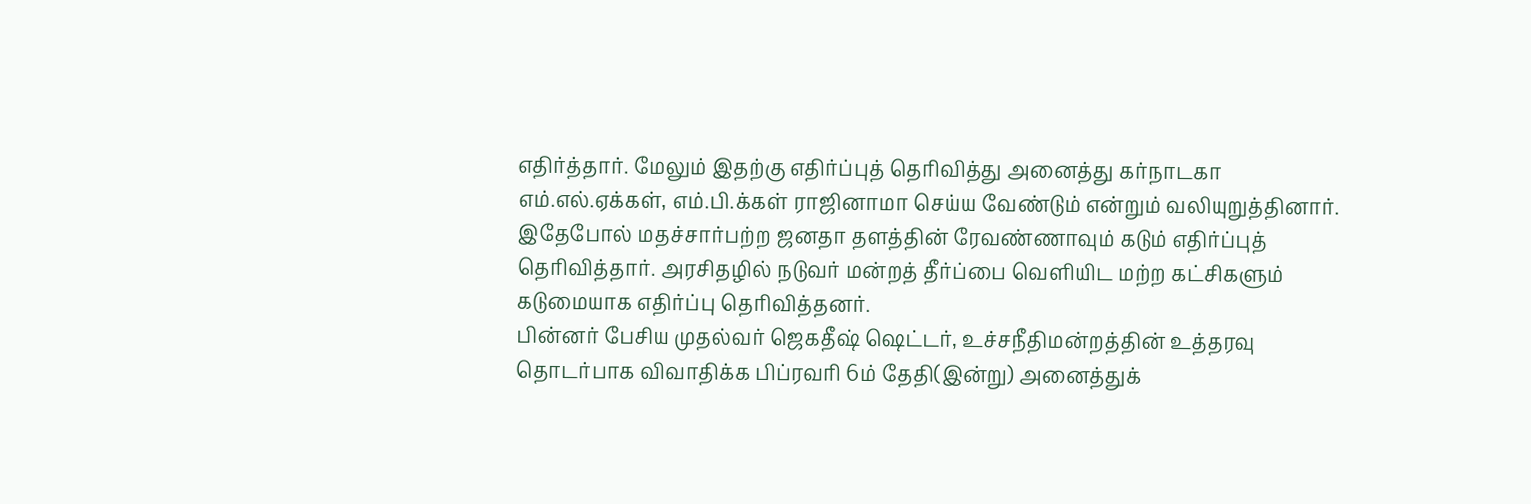எதிர்த்தார். மேலும் இதற்கு எதிர்ப்புத் தெரிவித்து அனைத்து கர்நாடகா எம்.எல்.ஏக்கள், எம்.பி.க்கள் ராஜினாமா செய்ய வேண்டும் என்றும் வலியுறுத்தினார்.
இதேபோல் மதச்சார்பற்ற ஜனதா தளத்தின் ரேவண்ணாவும் கடும் எதிர்ப்புத் தெரிவித்தார். அரசிதழில் நடுவர் மன்றத் தீர்ப்பை வெளியிட மற்ற கட்சிகளும் கடுமையாக எதிர்ப்பு தெரிவித்தனர்.
பின்னர் பேசிய முதல்வர் ஜெகதீஷ் ஷெட்டர், உச்சநீதிமன்றத்தின் உத்தரவு தொடர்பாக விவாதிக்க பிப்ரவரி 6ம் தேதி(இன்று) அனைத்துக்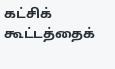கட்சிக் கூட்டத்தைக்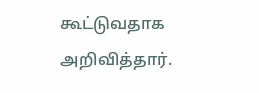கூட்டுவதாக அறிவித்தார்.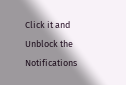Click it and Unblock the Notifications